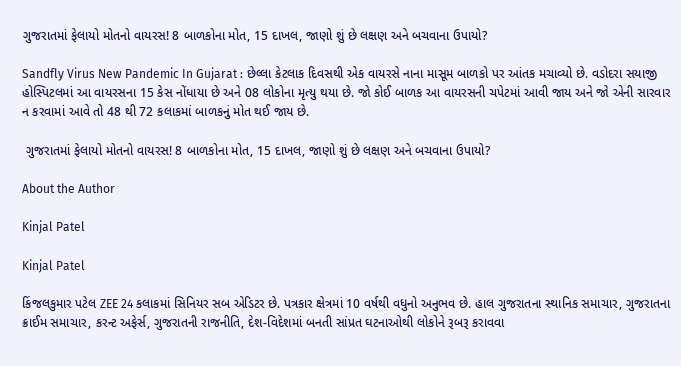ગુજરાતમાં ફેલાયો મોતનો વાયરસ! 8 બાળકોના મોત, 15 દાખલ, જાણો શું છે લક્ષણ અને બચવાના ઉપાયો?

Sandfly Virus New Pandemic In Gujarat : છેલ્લા કેટલાક દિવસથી એક વાયરસે નાના માસૂમ બાળકો પર આંતક મચાવ્યો છે. વડોદરા સયાજી હોસ્પિટલમાં આ વાયરસના 15 કેસ નોંધાયા છે અને 08 લોકોના મૃત્યુ થયા છે. જો કોઈ બાળક આ વાયરસની ચપેટમાં આવી જાય અને જો એની સારવાર ન કરવામાં આવે તો 48 થી 72 કલાકમાં બાળકનું મોત થઈ જાય છે.

 ગુજરાતમાં ફેલાયો મોતનો વાયરસ! 8 બાળકોના મોત, 15 દાખલ, જાણો શું છે લક્ષણ અને બચવાના ઉપાયો?

About the Author

Kinjal Patel

Kinjal Patel

કિંજલકુમાર પટેલ ZEE 24 કલાકમાં સિનિયર સબ એડિટર છે. પત્રકાર ક્ષેત્રમાં 10 વર્ષથી વધુનો અનુભવ છે. હાલ ગુજરાતના સ્થાનિક સમાચાર, ગુજરાતના ક્રાઈમ સમાચાર, કરન્ટ અફેર્સ, ગુજરાતની રાજનીતિ, દેશ-વિદેશમાં બનતી સાંપ્રત ઘટનાઓથી લોકોને રૂબરૂ કરાવવા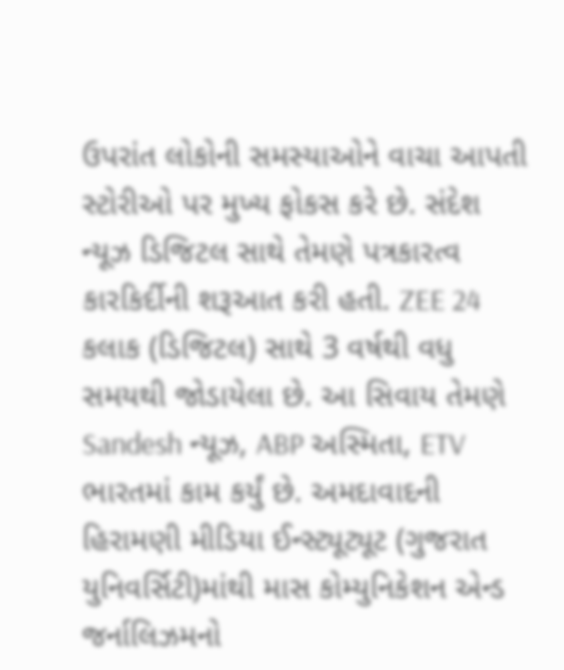ઉપરાંત લોકોની સમસ્યાઓને વાચા આપતી સ્ટોરીઓ પર મુખ્ય ફોકસ કરે છે. સંદેશ ન્યૂઝ ડિજિટલ સાથે તેમણે પત્રકારત્વ કારકિર્દીની શરૂઆત કરી હતી. ZEE 24 કલાક (ડિજિટલ) સાથે 3 વર્ષથી વધુ સમયથી જોડાયેલા છે. આ સિવાય તેમણે Sandesh ન્યૂઝ, ABP અસ્મિતા, ETV ભારતમાં કામ કર્યું છે. અમદાવાદની હિરામણી મીડિયા ઈન્સ્ટ્યૂટ્યૂટ (ગુજરાત યુનિવર્સિટી)માંથી માસ કોમ્યુનિકેશન એન્ડ જર્નાલિઝમનો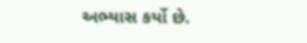અભ્યાસ કર્યો છે.